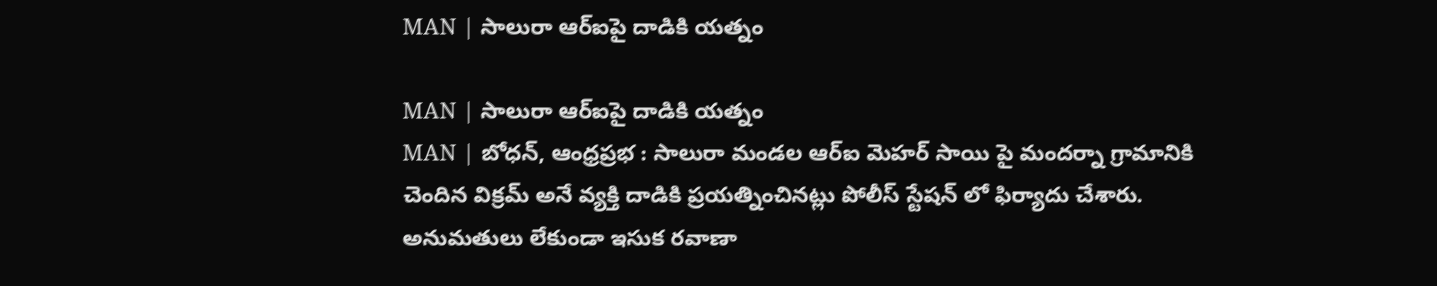MAN | సాలురా ఆర్ఐపై దాడికి యత్నం

MAN | సాలురా ఆర్ఐపై దాడికి యత్నం
MAN | బోధన్, ఆంధ్రప్రభ : సాలురా మండల ఆర్ఐ మెహర్ సాయి పై మందర్నా గ్రామానికి చెందిన విక్రమ్ అనే వ్యక్తి దాడికి ప్రయత్నించినట్లు పోలీస్ స్టేషన్ లో ఫిర్యాదు చేశారు. అనుమతులు లేకుండా ఇసుక రవాణా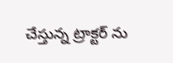చేస్తున్న ట్రాక్టర్ ను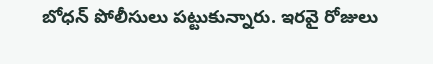బోధన్ పోలీసులు పట్టుకున్నారు. ఇరవై రోజులు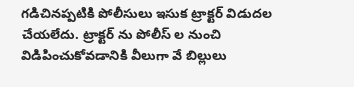గడిచినప్పటికి పోలీసులు ఇసుక ట్రాక్టర్ విడుదల చేయలేదు. ట్రాక్టర్ ను పోలీస్ ల నుంచి విడిపించుకోవడానికి వీలుగా వే బిల్లులు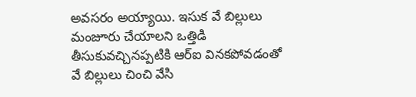అవసరం అయ్యాయి. ఇసుక వే బిల్లులు మంజూరు చేయాలని ఒత్తిడి తీసుకువచ్చినప్పటికి ఆర్ఐ వినకపోవడంతో వే బిల్లులు చించి వేసి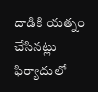దాడికి యత్నం చేసినట్లు ఫిర్యాదులో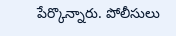పేర్కొన్నారు. పోలీసులు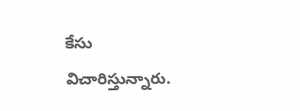కేసు విచారిస్తున్నారు.